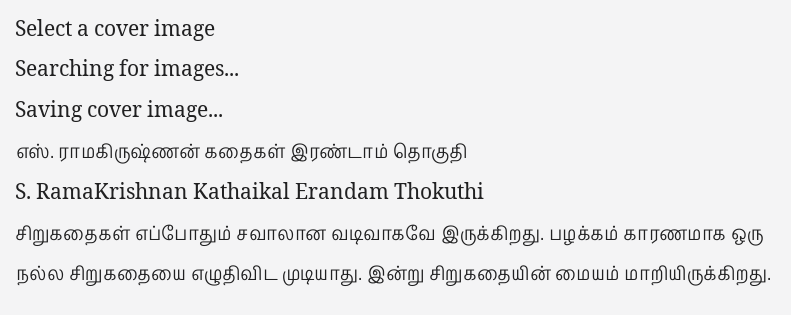Select a cover image
Searching for images...
Saving cover image...
எஸ். ராமகிருஷ்ணன் கதைகள் இரண்டாம் தொகுதி
S. RamaKrishnan Kathaikal Erandam Thokuthi
சிறுகதைகள் எப்போதும் சவாலான வடிவாகவே இருக்கிறது. பழக்கம் காரணமாக ஒரு நல்ல சிறுகதையை எழுதிவிட முடியாது. இன்று சிறுகதையின் மையம் மாறியிருக்கிறது.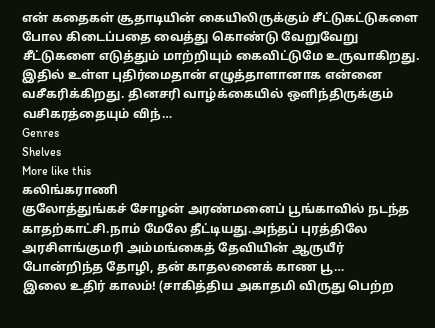என் கதைகள் சூதாடியின் கையிலிருக்கும் சீட்டுகட்டுகளை போல கிடைப்பதை வைத்து கொண்டு வேறுவேறு சீட்டுகளை எடுத்தும் மாற்றியும் கைவிட்டுமே உருவாகிறது. இதில் உள்ள புதிர்மைதான் எழுத்தாளானாக என்னை வசீகரிக்கிறது. தினசரி வாழ்க்கையில் ஒளிந்திருக்கும் வசிகரத்தையும் விந்…
Genres
Shelves
More like this
கலிங்கராணி
குலோத்துங்கச் சோழன் அரண்மனைப் பூங்காவில் நடந்த காதற்காட்சி.நாம் மேலே தீட்டியது.அந்தப் புரத்திலே அரசிளங்குமரி அம்மங்கைத் தேவியின் ஆருயீர் போன்றிந்த தோழி, தன் காதலனைக் காண பூ…
இலை உதிர் காலம்! (சாகித்திய அகாதமி விருது பெற்ற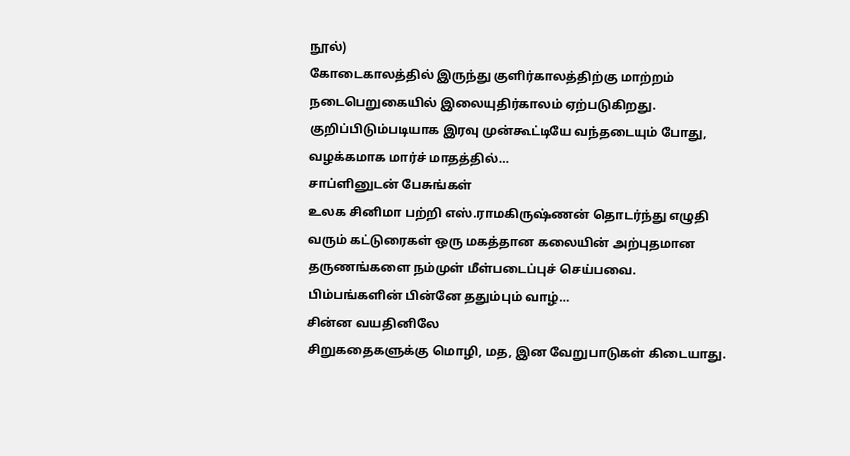நூல்)
கோடைகாலத்தில் இருந்து குளிர்காலத்திற்கு மாற்றம் நடைபெறுகையில் இலையுதிர்காலம் ஏற்படுகிறது. குறிப்பிடும்படியாக இரவு முன்கூட்டியே வந்தடையும் போது, வழக்கமாக மார்ச் மாதத்தில்…
சாப்ளினுடன் பேசுங்கள்
உலக சினிமா பற்றி எஸ்.ராமகிருஷ்ணன் தொடர்ந்து எழுதி வரும் கட்டுரைகள் ஒரு மகத்தான கலையின் அற்புதமான தருணங்களை நம்முள் மீள்படைப்புச் செய்பவை. பிம்பங்களின் பின்னே ததும்பும் வாழ்…
சின்ன வயதினிலே
சிறுகதைகளுக்கு மொழி, மத, இன வேறுபாடுகள் கிடையாது.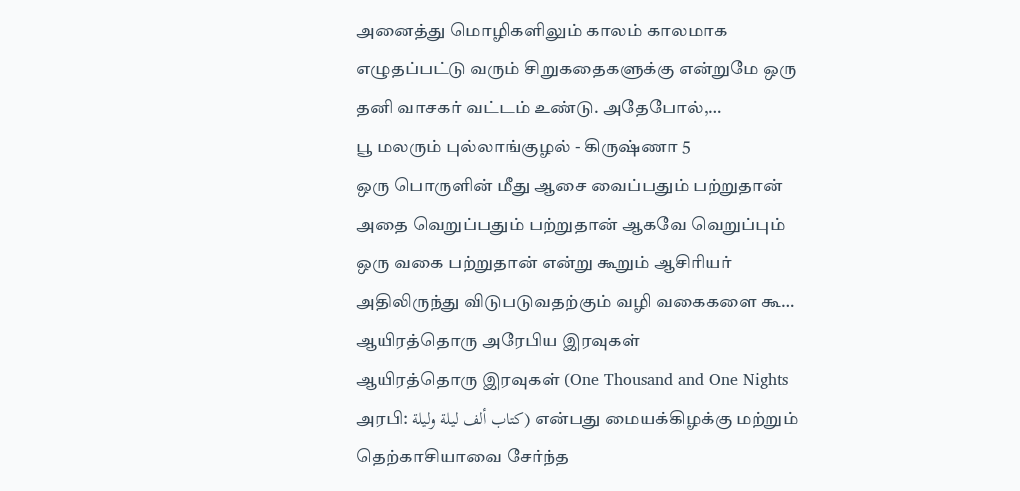அனைத்து மொழிகளிலும் காலம் காலமாக எழுதப்பட்டு வரும் சிறுகதைகளுக்கு என்றுமே ஒரு தனி வாசகர் வட்டம் உண்டு. அதேபோல்,…
பூ மலரும் புல்லாங்குழல் - கிருஷ்ணா 5
ஒரு பொருளின் மீது ஆசை வைப்பதும் பற்றுதான் அதை வெறுப்பதும் பற்றுதான் ஆகவே வெறுப்பும் ஒரு வகை பற்றுதான் என்று கூறும் ஆசிரியர் அதிலிருந்து விடுபடுவதற்கும் வழி வகைகளை கூ…
ஆயிரத்தொரு அரேபிய இரவுகள்
ஆயிரத்தொரு இரவுகள் (One Thousand and One Nights அரபி: كتاب ألف ليلة وليلة) என்பது மையக்கிழக்கு மற்றும் தெற்காசியாவை சேர்ந்த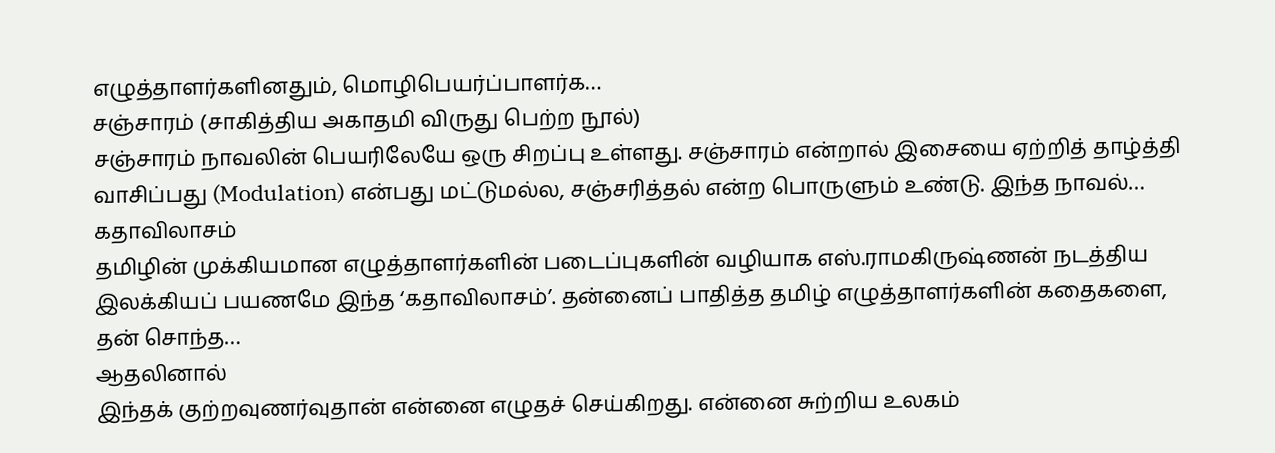எழுத்தாளர்களினதும், மொழிபெயர்ப்பாளர்க…
சஞ்சாரம் (சாகித்திய அகாதமி விருது பெற்ற நூல்)
சஞ்சாரம் நாவலின் பெயரிலேயே ஒரு சிறப்பு உள்ளது. சஞ்சாரம் என்றால் இசையை ஏற்றித் தாழ்த்தி வாசிப்பது (Modulation) என்பது மட்டுமல்ல, சஞ்சரித்தல் என்ற பொருளும் உண்டு. இந்த நாவல்…
கதாவிலாசம்
தமிழின் முக்கியமான எழுத்தாளர்களின் படைப்புகளின் வழியாக எஸ்.ராமகிருஷ்ணன் நடத்திய இலக்கியப் பயணமே இந்த ‘கதாவிலாசம்’. தன்னைப் பாதித்த தமிழ் எழுத்தாளர்களின் கதைகளை, தன் சொந்த…
ஆதலினால்
இந்தக் குற்றவுணர்வுதான் என்னை எழுதச் செய்கிறது. என்னை சுற்றிய உலகம்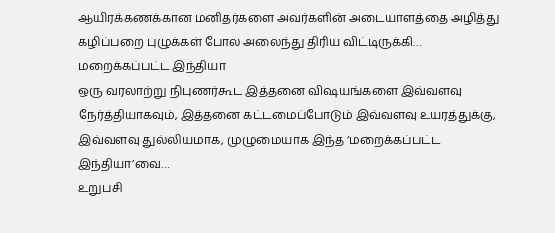ஆயிரக்கணக்கான மனிதர்களை அவர்களின் அடையாளத்தை அழித்து கழிப்பறை புழுக்கள் போல அலைந்து திரிய விட்டிருக்கி…
மறைக்கப்பட்ட இந்தியா
ஒரு வரலாற்று நிபுணர்கூட இத்தனை விஷயங்களை இவ்வளவு நேர்த்தியாகவும், இத்தனை கட்டமைப்போடும் இவ்வளவு உயரத்துக்கு, இவ்வளவு துல்லியமாக, முழுமையாக இந்த ‘மறைக்கப்பட்ட இந்தியா’வை…
உறுபசி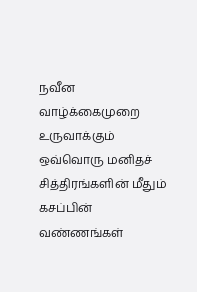நவீன வாழ்க்கைமுறை உருவாக்கும் ஒவ்வொரு மனிதச் சித்திரங்களின் மீதும் கசப்பின் வண்ணங்கள்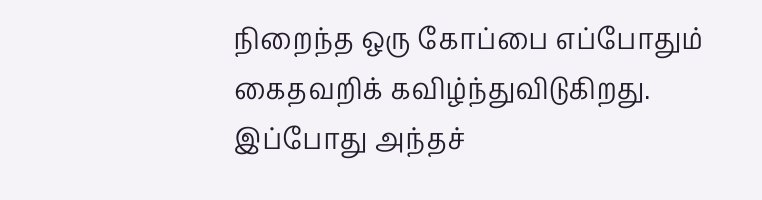நிறைந்த ஒரு கோப்பை எப்போதும் கைதவறிக் கவிழ்ந்துவிடுகிறது. இப்போது அந்தச்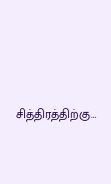சித்திரத்திற்கு…